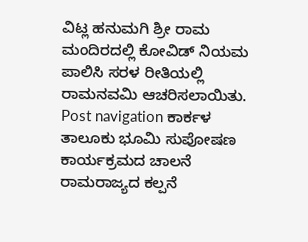ವಿಟ್ಲ ಹನುಮಗಿ ಶ್ರೀ ರಾಮ ಮಂದಿರದಲ್ಲಿ ಕೋವಿಡ್ ನಿಯಮ ಪಾಲಿಸಿ ಸರಳ ರೀತಿಯಲ್ಲಿ ರಾಮನವಮಿ ಆಚರಿಸಲಾಯಿತು. Post navigation ಕಾರ್ಕಳ ತಾಲೂಕು ಭೂಮಿ ಸುಪೋಷಣ ಕಾರ್ಯಕ್ರಮದ ಚಾಲನೆ ರಾಮರಾಜ್ಯದ ಕಲ್ಪನೆ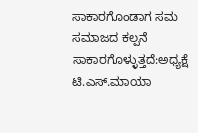ಸಾಕಾರಗೊಂಡಾಗ ಸಮ ಸಮಾಜದ ಕಲ್ಪನೆ ಸಾಕಾರಗೊಳ್ಳುತ್ತದೆ:ಅಧ್ಯಕ್ಷೆ ಟಿ.ಎಸ್.ಮಾಯಾ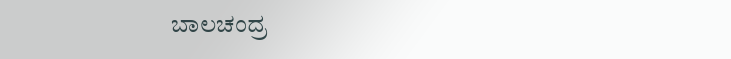ಬಾಲಚಂದ್ರ